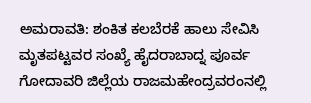ಅಮರಾವತಿ: ಶಂಕಿತ ಕಲಬೆರಕೆ ಹಾಲು ಸೇವಿಸಿ ಮೃತಪಟ್ಟವರ ಸಂಖ್ಯೆ ಹೈದರಾಬಾದ್ನ ಪೂರ್ವ ಗೋದಾವರಿ ಜಿಲ್ಲೆಯ ರಾಜಮಹೇಂದ್ರವರಂನಲ್ಲಿ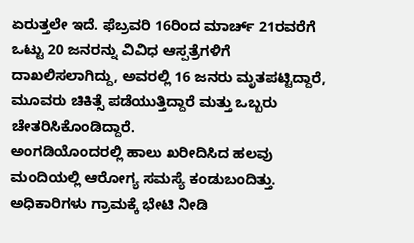ಏರುತ್ತಲೇ ಇದೆ. ಫೆಬ್ರವರಿ 16ರಿಂದ ಮಾರ್ಚ್ 21ರವರೆಗೆ ಒಟ್ಟು 20 ಜನರನ್ನು ವಿವಿಧ ಆಸ್ಪತ್ರೆಗಳಿಗೆ ದಾಖಲಿಸಲಾಗಿದ್ದು, ಅವರಲ್ಲಿ 16 ಜನರು ಮೃತಪಟ್ಟಿದ್ದಾರೆ, ಮೂವರು ಚಿಕಿತ್ಸೆ ಪಡೆಯುತ್ತಿದ್ದಾರೆ ಮತ್ತು ಒಬ್ಬರು ಚೇತರಿಸಿಕೊಂಡಿದ್ದಾರೆ.
ಅಂಗಡಿಯೊಂದರಲ್ಲಿ ಹಾಲು ಖರೀದಿಸಿದ ಹಲವು ಮಂದಿಯಲ್ಲಿ ಆರೋಗ್ಯ ಸಮಸ್ಯೆ ಕಂಡುಬಂದಿತ್ತು. ಅಧಿಕಾರಿಗಳು ಗ್ರಾಮಕ್ಕೆ ಭೇಟಿ ನೀಡಿ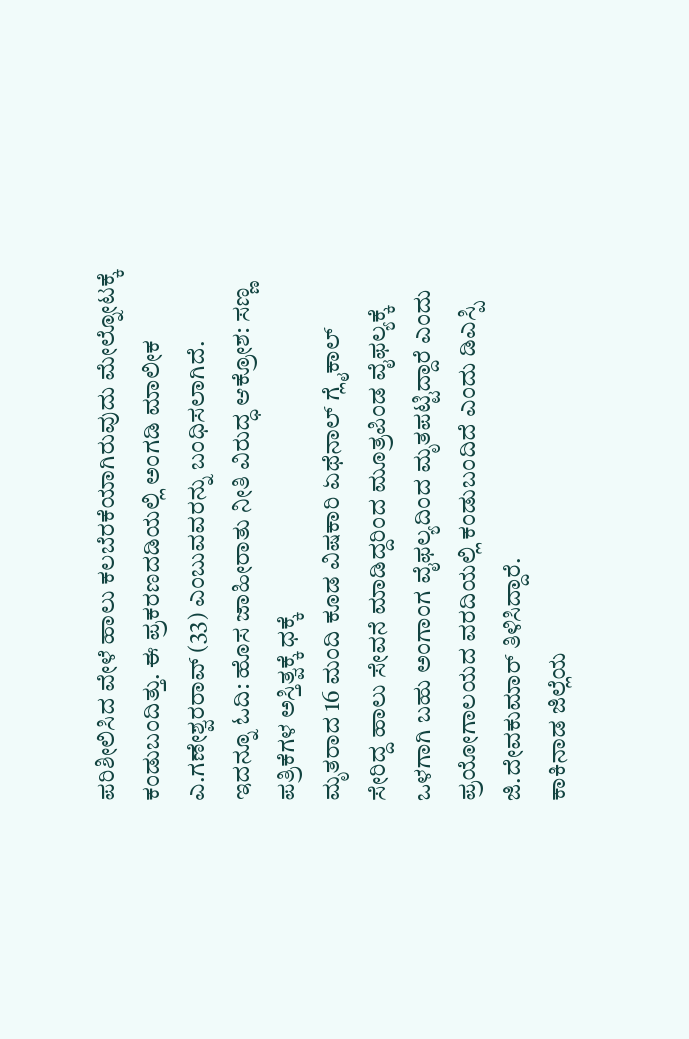ಪರಿಶೀಲಿಸಿದ ವೇಳೆ ಹಾಲು ಕಲಬೆರಕೆಯಾಗಿರುವುದು ಮೇಲ್ನೋಟಕ್ಕೆ ಕಂಡುಬಂದಿತ್ತು. ಈ ಪ್ರಕರಣದಡಿಯಲ್ಲಿ ಅಂಗಡಿ ಮಾಲೀಕ ಎ.ಗಣೇಶ್ವರರಾವ್ (33) ಎಂಬುವವರನ್ನು ಬಂಧಿಸಲಾಗಿದೆ.
ಇದನ್ನೂ ಓದಿ: ಹೊಸ ಜಾಹೀರಾತು ನೀತಿ ವಿರುದ್ಧ ಆಕ್ರೋಶ: ಸಣ್ಣ ಪತ್ರಿಕೆಗಳ ಅಸ್ತಿತ್ವಕ್ಕೆ ಧಕ್ಕೆ
ಮೃತರಾದ 16 ಮಂದಿ ಕೂಡ ವಿಷಕಾರಿ ಏಥೆನಾಲ್ ಗ್ಲೈಕಾಲ್ ಸೇರಿದ್ದ ಹಾಲು ಸೇವನೆ ಮಾಡಿದ್ದರಿಂದ ಮೂತ್ರಪಿಂಡ ವೈಫಲ್ಯಕ್ಕೆ ಒಳಗಾಗಿ ಬಹು ಅಂಗಾಂಗ ವೈಫಲ್ಯದಿಂದ ಮೃತಪಟ್ಟಿದ್ದಾರೆ ಎಂದು ಪ್ರಯೋಗಾಲಯದ ವರದಿಯಲ್ಲಿ ಕಂಡುಬಂದಿದೆ ಎಂದು ಡಿಎಸ್ಪಿ ಜಿ.ದೇವಕುಮಾರ್ ತಿಳಿಸಿದ್ದಾರೆ.
ಕಾಕಿನಾಡ ಜಿಲ್ಲೆಯ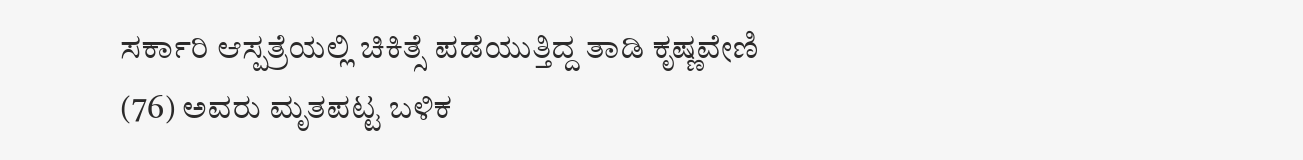ಸರ್ಕಾರಿ ಆಸ್ಪತ್ರೆಯಲ್ಲಿ ಚಿಕಿತ್ಸೆ ಪಡೆಯುತ್ತಿದ್ದ ತಾಡಿ ಕೃಷ್ಣವೇಣಿ (76) ಅವರು ಮೃತಪಟ್ಟ ಬಳಿಕ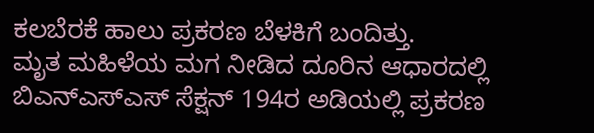ಕಲಬೆರಕೆ ಹಾಲು ಪ್ರಕರಣ ಬೆಳಕಿಗೆ ಬಂದಿತ್ತು.
ಮೃತ ಮಹಿಳೆಯ ಮಗ ನೀಡಿದ ದೂರಿನ ಆಧಾರದಲ್ಲಿ ಬಿಎನ್ಎಸ್ಎಸ್ ಸೆಕ್ಷನ್ 194ರ ಅಡಿಯಲ್ಲಿ ಪ್ರಕರಣ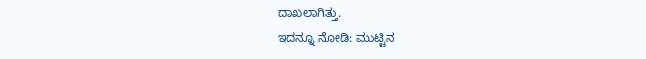ದಾಖಲಾಗಿತ್ತು.
ಇದನ್ನೂ ನೋಡಿ: ಮುಟ್ಟಿನ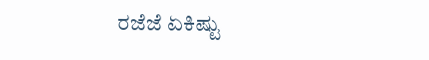ರಜೆಜೆ ಏಕಿಷ್ಟು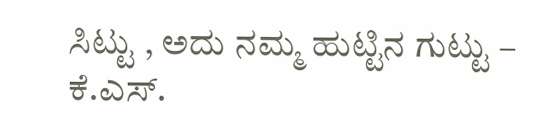ಸಿಟ್ಟು , ಅದು ನಮ್ಮ ಹುಟ್ಟಿನ ಗುಟ್ಟು – ಕೆ.ಎಸ್.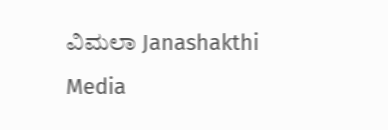ವಿಮಲಾ Janashakthi Media